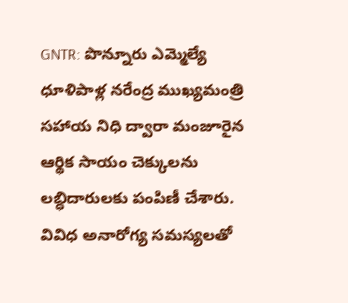GNTR: పొన్నూరు ఎమ్మెల్యే ధూళిపాళ్ల నరేంద్ర ముఖ్యమంత్రి సహాయ నిధి ద్వారా మంజూరైన ఆర్థిక సాయం చెక్కులను లబ్ధిదారులకు పంపిణీ చేశారు. వివిధ అనారోగ్య సమస్యలతో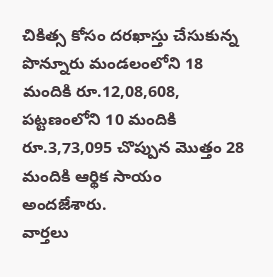చికిత్స కోసం దరఖాస్తు చేసుకున్న పొన్నూరు మండలంలోని 18 మందికి రూ.12,08,608, పట్టణంలోని 10 మందికి రూ.3,73,095 చొప్పున మొత్తం 28 మందికి ఆర్థిక సాయం అందజేశారు.
వార్తలు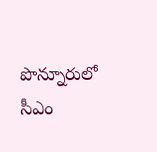పొన్నూరులో సీఎం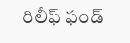రిలీఫ్ ఫండ్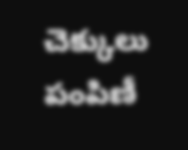చెక్కులు పంపిణీ